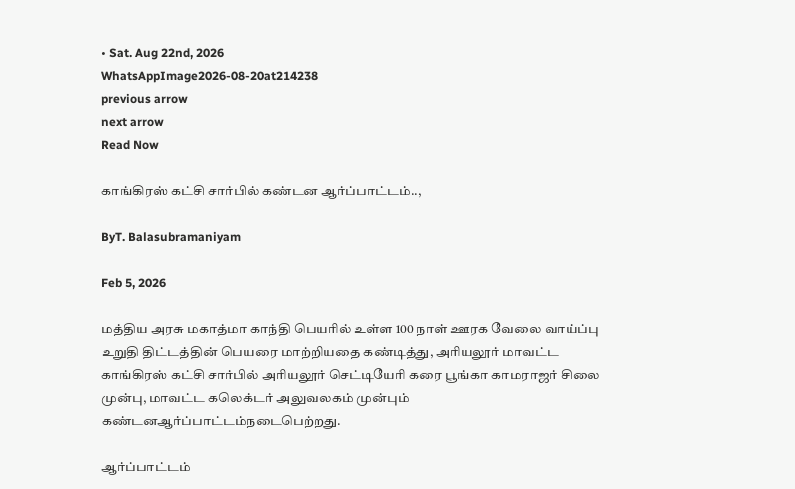• Sat. Aug 22nd, 2026
WhatsAppImage2026-08-20at214238
previous arrow
next arrow
Read Now

காங்கிரஸ் கட்சி சார்பில் கண்டன ஆர்ப்பாட்டம்..,

ByT. Balasubramaniyam

Feb 5, 2026

மத்திய அரசு மகாத்மா காந்தி பெயரில் உள்ள 100 நாள் ஊரக வேலை வாய்ப்பு உறுதி திட்டத்தின் பெயரை மாற்றியதை கண்டித்து, அரியலூர் மாவட்ட காங்கிரஸ் கட்சி சார்பில் அரியலூர் செட்டியேரி கரை பூங்கா காமராஜர் சிலை முன்பு, மாவட்ட கலெக்டர் அலுவலகம் முன்பும் கண்டனஆர்ப்பாட்டம்நடைபெற்றது.

ஆர்ப்பாட்டம்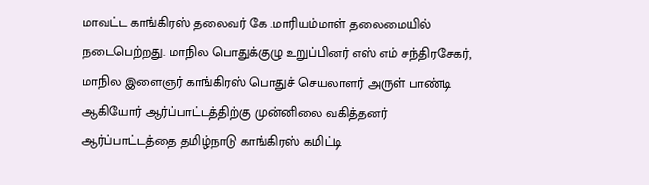மாவட்ட காங்கிரஸ் தலைவர் கே .மாரியம்மாள் தலைமையில் நடைபெற்றது. மாநில பொதுக்குழு உறுப்பினர் எஸ் எம் சந்திரசேகர், மாநில இளைஞர் காங்கிரஸ் பொதுச் செயலாளர் அருள் பாண்டி ஆகியோர் ஆர்ப்பாட்டத்திற்கு முன்னிலை வகித்தனர் ஆர்ப்பாட்டத்தை தமிழ்நாடு காங்கிரஸ் கமிட்டி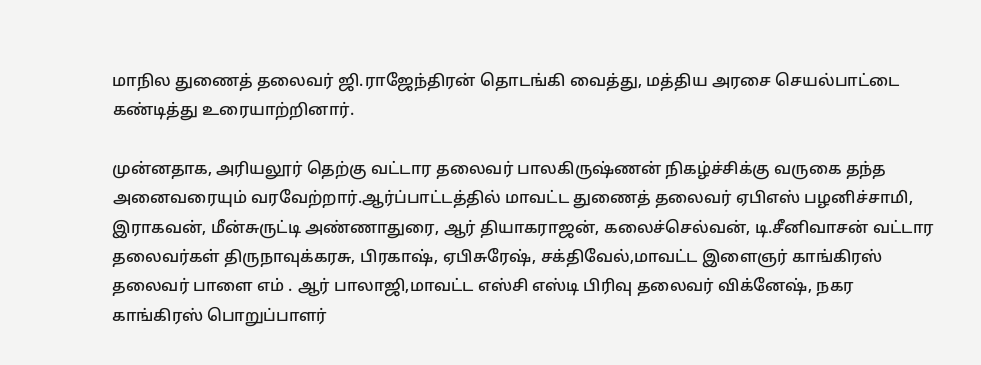மாநில துணைத் தலைவர் ஜி.ராஜேந்திரன் தொடங்கி வைத்து, மத்திய அரசை செயல்பாட்டை கண்டித்து உரையாற்றினார்.

முன்னதாக, அரியலூர் தெற்கு வட்டார தலைவர் பாலகிருஷ்ணன் நிகழ்ச்சிக்கு வருகை தந்த அனைவரையும் வரவேற்றார்.ஆர்ப்பாட்டத்தில் மாவட்ட துணைத் தலைவர் ஏபிஎஸ் பழனிச்சாமி, இராகவன், மீன்சுருட்டி அண்ணாதுரை, ஆர் தியாகராஜன், கலைச்செல்வன், டி.சீனிவாசன் வட்டார தலைவர்கள் திருநாவுக்கரசு, பிரகாஷ், ஏபிசுரேஷ், சக்திவேல்,மாவட்ட இளைஞர் காங்கிரஸ் தலைவர் பாளை எம் . ஆர் பாலாஜி,மாவட்ட எஸ்சி எஸ்டி பிரிவு தலைவர் விக்னேஷ், நகர காங்கிரஸ் பொறுப்பாளர்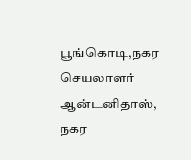பூங்கொடி,நகர செயலாளர் ஆன்டனிதாஸ், நகர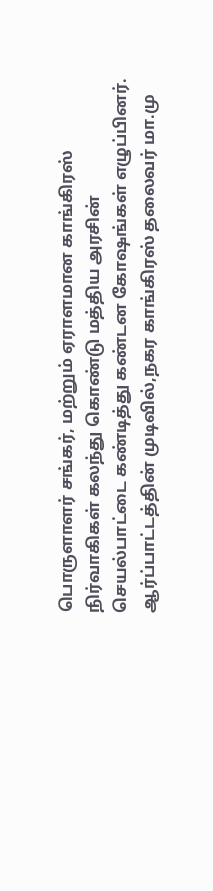பொருளாளர் சங்கர், மற்றும் ஏராளமான காங்கிரஸ் நிர்வாகிகள் கலந்து கொண்டு மத்திய அரசின் செயல்பாட்டை கண்டித்து கண்டன கோஷங்கள் எழுப்பினர். ஆர்ப்பாட்டத்தின் முடிவில்,நகர காங்கிரஸ் தலைவர் மா.மு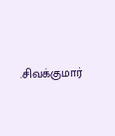.சிவக்குமார்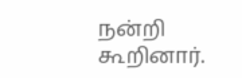நன்றி கூறினார்.